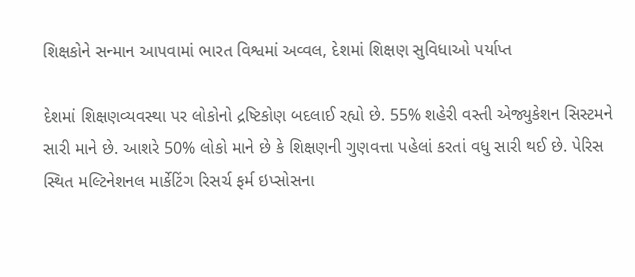શિક્ષકોને સન્માન આપવામાં ભારત વિશ્વમાં અવ્વલ, દેશમાં શિક્ષણ સુવિધાઓ પર્યાપ્ત

દેશમાં શિક્ષણવ્યવસ્થા પર લોકોનો દ્રષ્ટિકોણ બદલાઈ રહ્યો છે. 55% શહેરી વસ્તી એજ્યુકેશન સિસ્ટમને સારી માને છે. આશરે 50% લોકો માને છે કે શિક્ષણની ગુણવત્તા પહેલાં કરતાં વધુ સારી થઈ છે. પેરિસ સ્થિત મલ્ટિનેશનલ માર્કેટિંગ રિસર્ચ ફર્મ ઇપ્સોસના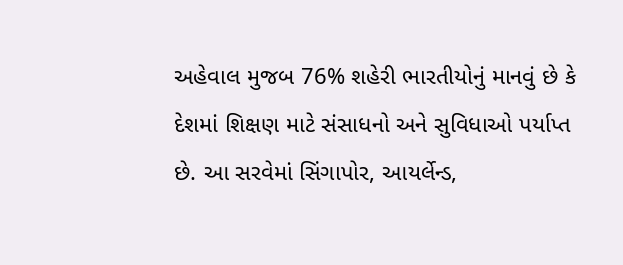અહેવાલ મુજબ 76% શહેરી ભારતીયોનું માનવું છે કે દેશમાં શિક્ષણ માટે સંસાધનો અને સુવિધાઓ પર્યાપ્ત છે. આ સરવેમાં સિંગાપોર, આયર્લેન્ડ,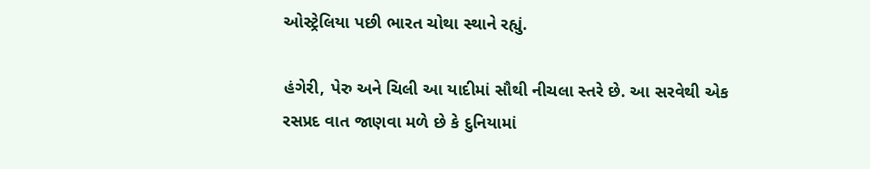ઓસ્ટ્રેલિયા પછી ભારત ચોથા સ્થાને રહ્યું.

હંગેરી, પેરુ અને ચિલી આ યાદીમાં સૌથી નીચલા સ્તરે છે. આ સરવેથી એક રસપ્રદ વાત જાણવા મળે છે કે દુનિયામાં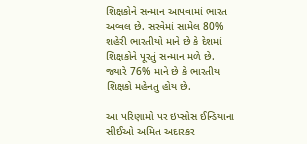શિક્ષકોને સન્માન આપવામાં ભારત અવ્વલ છે. સરવેમાં સામેલ 80% શહેરી ભારતીયો માને છે કે દેશમાં શિક્ષકોને પૂરતું સન્માન મળે છે. જ્યારે 76% માને છે કે ભારતીય શિક્ષકો મહેનતુ હોય છે.

આ પરિણામો પર ઇપ્સોસ ઈન્ડિયાના સીઈઓ અમિત અદારકર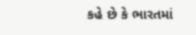કહે છે કે ભારતમાં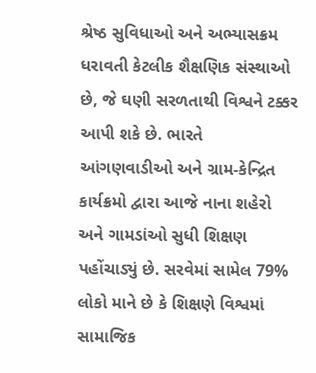શ્રેષ્ઠ સુવિધાઓ અને અભ્યાસક્રમ ધરાવતી કેટલીક શૈક્ષણિક સંસ્થાઓ છે, જે ઘણી સરળતાથી વિશ્વને ટક્કર આપી શકે છે. ભારતે આંગણવાડીઓ અને ગ્રામ-કેન્દ્રિત કાર્યક્રમો દ્વારા આજે નાના શહેરો અને ગામડાંઓ સુધી શિક્ષણ પહોંચાડ્યું છે. સરવેમાં સામેલ 79% લોકો માને છે કે શિક્ષણે વિશ્વમાં સામાજિક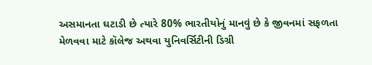અસમાનતા ઘટાડી છે ત્યારે 80% ભારતીયોનું માનવું છે કે જીવનમાં સફળતા મેળવવા માટે કૉલેજ અથવા યુનિવર્સિટીની ડિગ્રી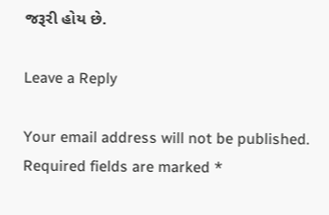જરૂરી હોય છે.

Leave a Reply

Your email address will not be published. Required fields are marked *